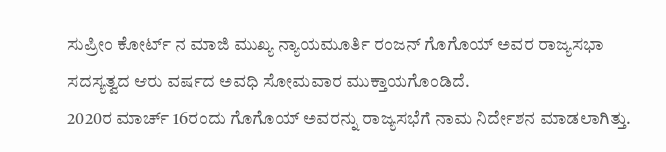ಸುಪ್ರೀಂ ಕೋರ್ಟ್ ನ ಮಾಜಿ ಮುಖ್ಯ ನ್ಯಾಯಮೂರ್ತಿ ರಂಜನ್ ಗೊಗೊಯ್ ಅವರ ರಾಜ್ಯಸಭಾ ಸದಸ್ಯತ್ವದ ಆರು ವರ್ಷದ ಅವಧಿ ಸೋಮವಾರ ಮುಕ್ತಾಯಗೊಂಡಿದೆ.
2020ರ ಮಾರ್ಚ್ 16ರಂದು ಗೊಗೊಯ್ ಅವರನ್ನು ರಾಜ್ಯಸಭೆಗೆ ನಾಮ ನಿರ್ದೇಶನ ಮಾಡಲಾಗಿತ್ತು.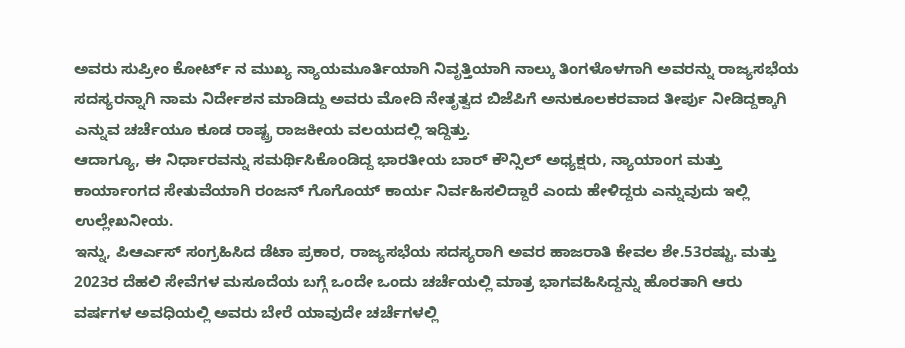ಅವರು ಸುಪ್ರೀಂ ಕೋರ್ಟ್ ನ ಮುಖ್ಯ ನ್ಯಾಯಮೂರ್ತಿಯಾಗಿ ನಿವೃತ್ತಿಯಾಗಿ ನಾಲ್ಕು ತಿಂಗಳೊಳಗಾಗಿ ಅವರನ್ನು ರಾಜ್ಯಸಭೆಯ ಸದಸ್ಯರನ್ನಾಗಿ ನಾಮ ನಿರ್ದೇಶನ ಮಾಡಿದ್ದು ಅವರು ಮೋದಿ ನೇತೃತ್ವದ ಬಿಜೆಪಿಗೆ ಅನುಕೂಲಕರವಾದ ತೀರ್ಪು ನೀಡಿದ್ದಕ್ಕಾಗಿ ಎನ್ನುವ ಚರ್ಚೆಯೂ ಕೂಡ ರಾಷ್ಟ್ರ ರಾಜಕೀಯ ವಲಯದಲ್ಲಿ ಇದ್ದಿತ್ತು.
ಆದಾಗ್ಯೂ, ಈ ನಿರ್ಧಾರವನ್ನು ಸಮರ್ಥಿಸಿಕೊಂಡಿದ್ದ ಭಾರತೀಯ ಬಾರ್ ಕೌನ್ಸಿಲ್ ಅಧ್ಯಕ್ಷರು, ನ್ಯಾಯಾಂಗ ಮತ್ತು ಕಾರ್ಯಾಂಗದ ಸೇತುವೆಯಾಗಿ ರಂಜನ್ ಗೊಗೊಯ್ ಕಾರ್ಯ ನಿರ್ವಹಿಸಲಿದ್ದಾರೆ ಎಂದು ಹೇಳಿದ್ದರು ಎನ್ನುವುದು ಇಲ್ಲಿ ಉಲ್ಲೇಖನೀಯ.
ಇನ್ನು, ಪಿಆರ್ಎಸ್ ಸಂಗ್ರಹಿಸಿದ ಡೆಟಾ ಪ್ರಕಾರ, ರಾಜ್ಯಸಭೆಯ ಸದಸ್ಯರಾಗಿ ಅವರ ಹಾಜರಾತಿ ಕೇವಲ ಶೇ.53ರಷ್ಟು. ಮತ್ತು 2023ರ ದೆಹಲಿ ಸೇವೆಗಳ ಮಸೂದೆಯ ಬಗ್ಗೆ ಒಂದೇ ಒಂದು ಚರ್ಚೆಯಲ್ಲಿ ಮಾತ್ರ ಭಾಗವಹಿಸಿದ್ದನ್ನು ಹೊರತಾಗಿ ಆರು ವರ್ಷಗಳ ಅವಧಿಯಲ್ಲಿ ಅವರು ಬೇರೆ ಯಾವುದೇ ಚರ್ಚೆಗಳಲ್ಲಿ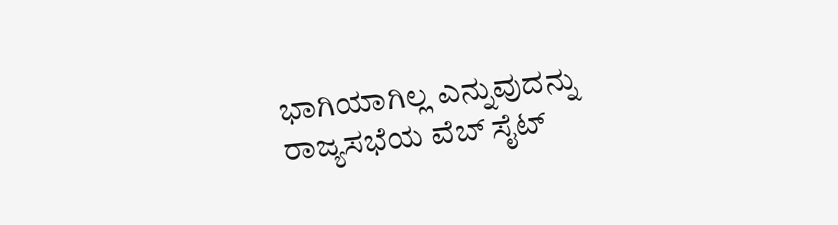ಭಾಗಿಯಾಗಿಲ್ಲ ಎನ್ನುವುದನ್ನು ರಾಜ್ಯಸಭೆಯ ವೆಬ್ ಸೈಟ್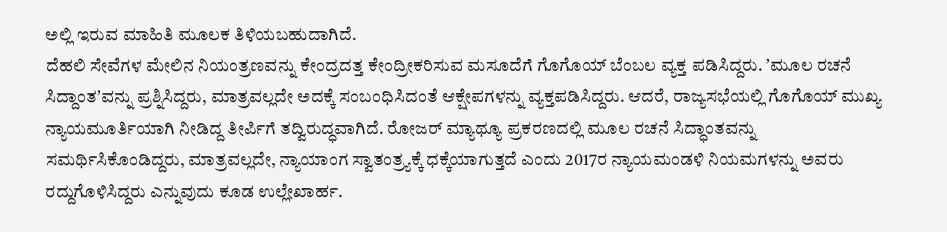ಅಲ್ಲಿ ಇರುವ ಮಾಹಿತಿ ಮೂಲಕ ತಿಳಿಯಬಹುದಾಗಿದೆ.
ದೆಹಲಿ ಸೇವೆಗಳ ಮೇಲಿನ ನಿಯಂತ್ರಣವನ್ನು ಕೇಂದ್ರದತ್ತ ಕೇಂದ್ರೀಕರಿಸುವ ಮಸೂದೆಗೆ ಗೊಗೊಯ್ ಬೆಂಬಲ ವ್ಯಕ್ತ ಪಡಿಸಿದ್ದರು. ʼಮೂಲ ರಚನೆ ಸಿದ್ದಾಂತʼವನ್ನು ಪ್ರಶ್ನಿಸಿದ್ದರು, ಮಾತ್ರವಲ್ಲದೇ ಅದಕ್ಕೆ ಸಂಬಂಧಿಸಿದಂತೆ ಆಕ್ಷೇಪಗಳನ್ನು ವ್ಯಕ್ತಪಡಿಸಿದ್ದರು. ಆದರೆ, ರಾಜ್ಯಸಭೆಯಲ್ಲಿ ಗೊಗೊಯ್ ಮುಖ್ಯ ನ್ಯಾಯಮೂರ್ತಿಯಾಗಿ ನೀಡಿದ್ದ ತೀರ್ಪಿಗೆ ತದ್ವಿರುದ್ಧವಾಗಿದೆ. ರೋಜರ್ ಮ್ಯಾಥ್ಯೂ ಪ್ರಕರಣದಲ್ಲಿ ಮೂಲ ರಚನೆ ಸಿದ್ಧಾಂತವನ್ನು ಸಮರ್ಥಿಸಿಕೊಂಡಿದ್ದರು, ಮಾತ್ರವಲ್ಲದೇ, ನ್ಯಾಯಾಂಗ ಸ್ವಾತಂತ್ರ್ಯಕ್ಕೆ ಧಕ್ಕೆಯಾಗುತ್ತದೆ ಎಂದು 2017ರ ನ್ಯಾಯಮಂಡಳಿ ನಿಯಮಗಳನ್ನು ಅವರು ರದ್ದುಗೊಳಿಸಿದ್ದರು ಎನ್ನುವುದು ಕೂಡ ಉಲ್ಲೇಖಾರ್ಹ.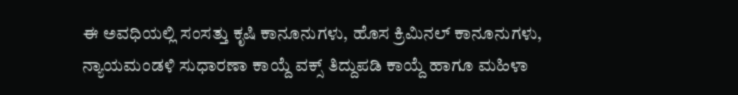ಈ ಅವಧಿಯಲ್ಲಿ ಸಂಸತ್ತು ಕೃಷಿ ಕಾನೂನುಗಳು, ಹೊಸ ಕ್ರಿಮಿನಲ್ ಕಾನೂನುಗಳು, ನ್ಯಾಯಮಂಡಳಿ ಸುಧಾರಣಾ ಕಾಯ್ದೆ ವಕ್ಸ್ ತಿದ್ದುಪಡಿ ಕಾಯ್ದೆ ಹಾಗೂ ಮಹಿಳಾ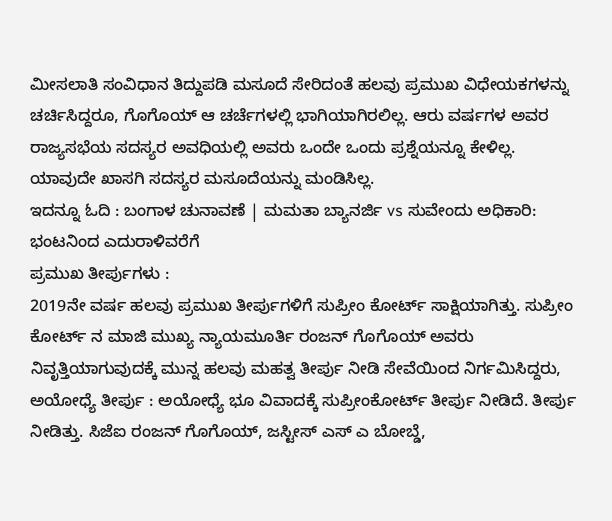ಮೀಸಲಾತಿ ಸಂವಿಧಾನ ತಿದ್ದುಪಡಿ ಮಸೂದೆ ಸೇರಿದಂತೆ ಹಲವು ಪ್ರಮುಖ ವಿಧೇಯಕಗಳನ್ನು ಚರ್ಚಿಸಿದ್ದರೂ, ಗೊಗೊಯ್ ಆ ಚರ್ಚೆಗಳಲ್ಲಿ ಭಾಗಿಯಾಗಿರಲಿಲ್ಲ. ಆರು ವರ್ಷಗಳ ಅವರ ರಾಜ್ಯಸಭೆಯ ಸದಸ್ಯರ ಅವಧಿಯಲ್ಲಿ ಅವರು ಒಂದೇ ಒಂದು ಪ್ರಶ್ನೆಯನ್ನೂ ಕೇಳಿಲ್ಲ. ಯಾವುದೇ ಖಾಸಗಿ ಸದಸ್ಯರ ಮಸೂದೆಯನ್ನು ಮಂಡಿಸಿಲ್ಲ.
ಇದನ್ನೂ ಓದಿ : ಬಂಗಾಳ ಚುನಾವಣೆ | ಮಮತಾ ಬ್ಯಾನರ್ಜಿ vs ಸುವೇಂದು ಅಧಿಕಾರಿ: ಭಂಟನಿಂದ ಎದುರಾಳಿವರೆಗೆ
ಪ್ರಮುಖ ತೀರ್ಪುಗಳು :
2019ನೇ ವರ್ಷ ಹಲವು ಪ್ರಮುಖ ತೀರ್ಪುಗಳಿಗೆ ಸುಪ್ರೀಂ ಕೋರ್ಟ್ ಸಾಕ್ಷಿಯಾಗಿತ್ತು. ಸುಪ್ರೀಂ ಕೋರ್ಟ್ ನ ಮಾಜಿ ಮುಖ್ಯ ನ್ಯಾಯಮೂರ್ತಿ ರಂಜನ್ ಗೊಗೊಯ್ ಅವರು ನಿವೃತ್ತಿಯಾಗುವುದಕ್ಕೆ ಮುನ್ನ ಹಲವು ಮಹತ್ವ ತೀರ್ಪು ನೀಡಿ ಸೇವೆಯಿಂದ ನಿರ್ಗಮಿಸಿದ್ದರು,
ಅಯೋಧ್ಯೆ ತೀರ್ಪು : ಅಯೋಧ್ಯೆ ಭೂ ವಿವಾದಕ್ಕೆ ಸುಪ್ರೀಂಕೋರ್ಟ್ ತೀರ್ಪು ನೀಡಿದೆ. ತೀರ್ಪು ನೀಡಿತ್ತು. ಸಿಜೆಐ ರಂಜನ್ ಗೊಗೊಯ್, ಜಸ್ಟೀಸ್ ಎಸ್ ಎ ಬೋಬ್ಡೆ,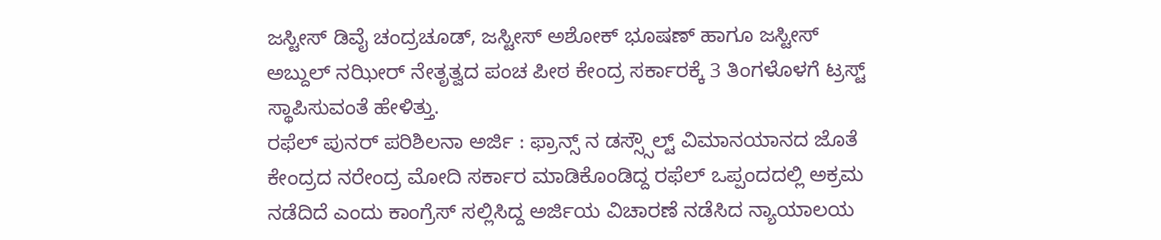ಜಸ್ಟೀಸ್ ಡಿವೈ ಚಂದ್ರಚೂಡ್, ಜಸ್ಟೀಸ್ ಅಶೋಕ್ ಭೂಷಣ್ ಹಾಗೂ ಜಸ್ಟೀಸ್ ಅಬ್ದುಲ್ ನಝೀರ್ ನೇತೃತ್ವದ ಪಂಚ ಪೀಠ ಕೇಂದ್ರ ಸರ್ಕಾರಕ್ಕೆ 3 ತಿಂಗಳೊಳಗೆ ಟ್ರಸ್ಟ್ ಸ್ಥಾಪಿಸುವಂತೆ ಹೇಳಿತ್ತು.
ರಫೆಲ್ ಪುನರ್ ಪರಿಶಿಲನಾ ಅರ್ಜಿ : ಫ್ರಾನ್ಸ್ ನ ಡಸ್ಸ್ಸೌಲ್ಟ್ ವಿಮಾನಯಾನದ ಜೊತೆ ಕೇಂದ್ರದ ನರೇಂದ್ರ ಮೋದಿ ಸರ್ಕಾರ ಮಾಡಿಕೊಂಡಿದ್ದ ರಫೆಲ್ ಒಪ್ಪಂದದಲ್ಲಿ ಅಕ್ರಮ ನಡೆದಿದೆ ಎಂದು ಕಾಂಗ್ರೆಸ್ ಸಲ್ಲಿಸಿದ್ದ ಅರ್ಜಿಯ ವಿಚಾರಣೆ ನಡೆಸಿದ ನ್ಯಾಯಾಲಯ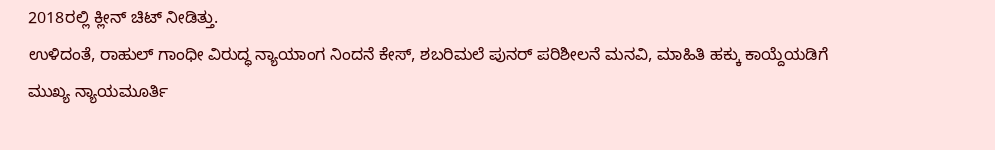2018ರಲ್ಲಿ ಕ್ಲೀನ್ ಚಿಟ್ ನೀಡಿತ್ತು.
ಉಳಿದಂತೆ, ರಾಹುಲ್ ಗಾಂಧೀ ವಿರುದ್ಧ ನ್ಯಾಯಾಂಗ ನಿಂದನೆ ಕೇಸ್, ಶಬರಿಮಲೆ ಪುನರ್ ಪರಿಶೀಲನೆ ಮನವಿ, ಮಾಹಿತಿ ಹಕ್ಕು ಕಾಯ್ದೆಯಡಿಗೆ ಮುಖ್ಯ ನ್ಯಾಯಮೂರ್ತಿ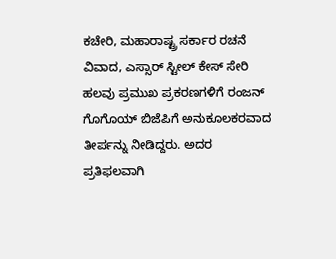ಕಚೇರಿ, ಮಹಾರಾಷ್ಟ್ರ ಸರ್ಕಾರ ರಚನೆ ವಿವಾದ, ಎಸ್ಸಾರ್ ಸ್ಟೀಲ್ ಕೇಸ್ ಸೇರಿ ಹಲವು ಪ್ರಮುಖ ಪ್ರಕರಣಗಳಿಗೆ ರಂಜನ್ ಗೊಗೊಯ್ ಬಿಜೆಪಿಗೆ ಅನುಕೂಲಕರವಾದ ತೀರ್ಪನ್ನು ನೀಡಿದ್ದರು. ಅದರ ಪ್ರತಿಫಲವಾಗಿ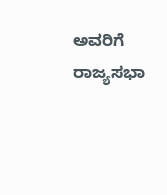ಅವರಿಗೆ ರಾಜ್ಯಸಭಾ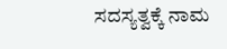ಸದಸ್ಯತ್ವಕ್ಕೆ ನಾಮ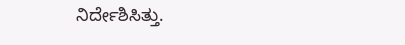ನಿರ್ದೇಶಿಸಿತ್ತು.